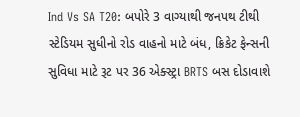Ind Vs SA T20: બપોરે 3 વાગ્યાથી જનપથ ટીથી સ્ટેડિયમ સુધીનો રોડ વાહનો માટે બંધ, ક્રિકેટ ફેન્સની સુવિધા માટે રૂટ પર 36 એક્સ્ટ્રા BRTS બસ દોડાવાશે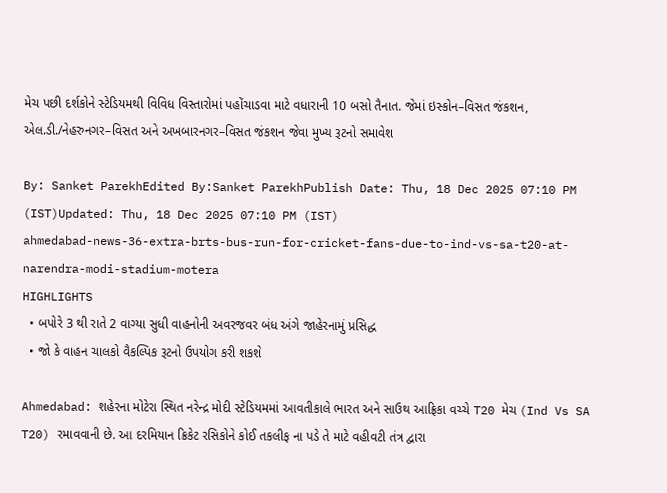મેચ પછી દર્શકોને સ્ટેડિયમથી વિવિધ વિસ્તારોમાં પહોંચાડવા માટે વધારાની 10 બસો તૈનાત. જેમાં ઇસ્કોન–વિસત જંકશન, એલ.ડી./નેહરુનગર–વિસત અને અખબારનગર–વિસત જંકશન જેવા મુખ્ય રૂટનો સમાવેશ

By: Sanket ParekhEdited By:Sanket ParekhPublish Date: Thu, 18 Dec 2025 07:10 PM (IST)Updated: Thu, 18 Dec 2025 07:10 PM (IST)
ahmedabad-news-36-extra-brts-bus-run-for-cricket-fans-due-to-ind-vs-sa-t20-at-narendra-modi-stadium-motera
HIGHLIGHTS
  • બપોરે 3 થી રાતે 2 વાગ્યા સુધી વાહનોની અવરજવર બંધ અંગે જાહેરનામું પ્રસિદ્ધ
  • જો કે વાહન ચાલકો વૈકલ્પિક રૂટનો ઉપયોગ કરી શકશે

Ahmedabad: શહેરના મોટેરા સ્થિત નરેન્દ્ર મોદી સ્ટેડિયમમાં આવતીકાલે ભારત અને સાઉથ આફ્રિકા વચ્ચે T20 મેચ (Ind Vs SA T20) રમાવવાની છે. આ દરમિયાન ક્રિકેટ રસિકોને કોઈ તકલીફ ના પડે તે માટે વહીવટી તંત્ર દ્વારા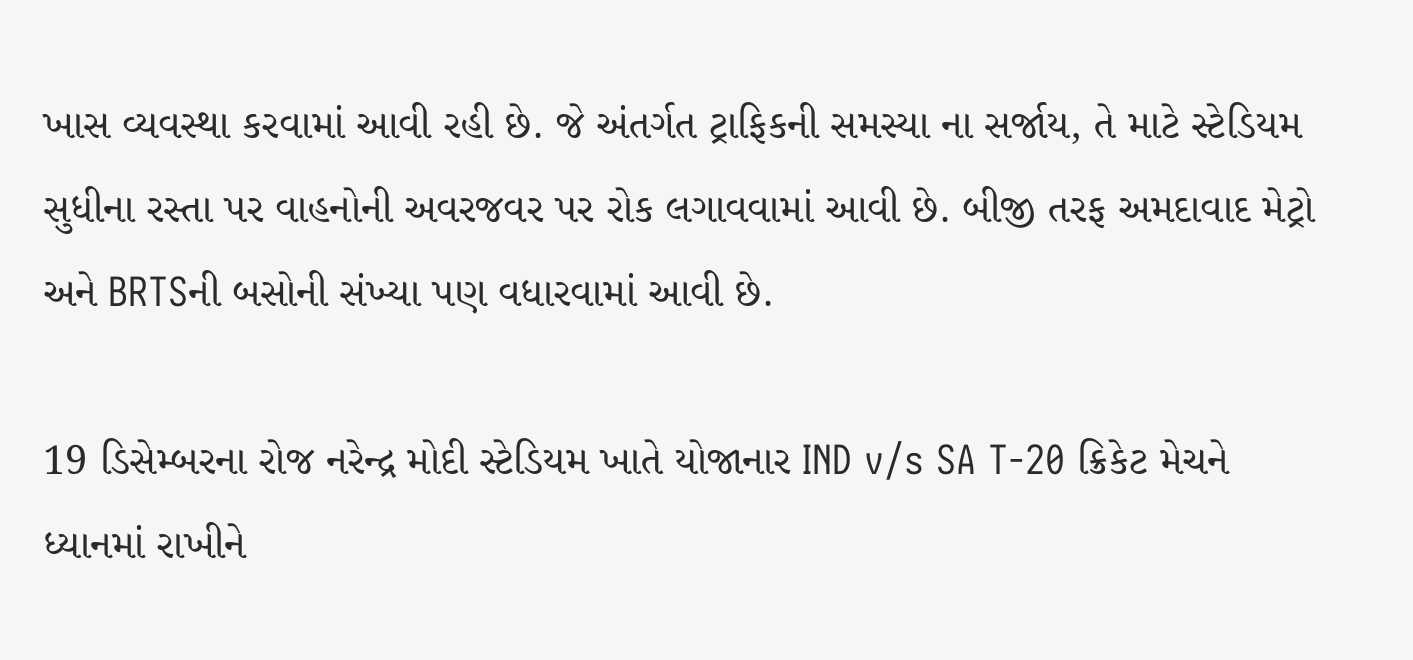ખાસ વ્યવસ્થા કરવામાં આવી રહી છે. જે અંતર્ગત ટ્રાફિકની સમસ્યા ના સર્જાય, તે માટે સ્ટેડિયમ સુધીના રસ્તા પર વાહનોની અવરજવર પર રોક લગાવવામાં આવી છે. બીજી તરફ અમદાવાદ મેટ્રો અને BRTSની બસોની સંખ્યા પણ વધારવામાં આવી છે.

19 ડિસેમ્બરના રોજ નરેન્દ્ર મોદી સ્ટેડિયમ ખાતે યોજાનાર IND v/s SA T-20 ક્રિકેટ મેચને ધ્યાનમાં રાખીને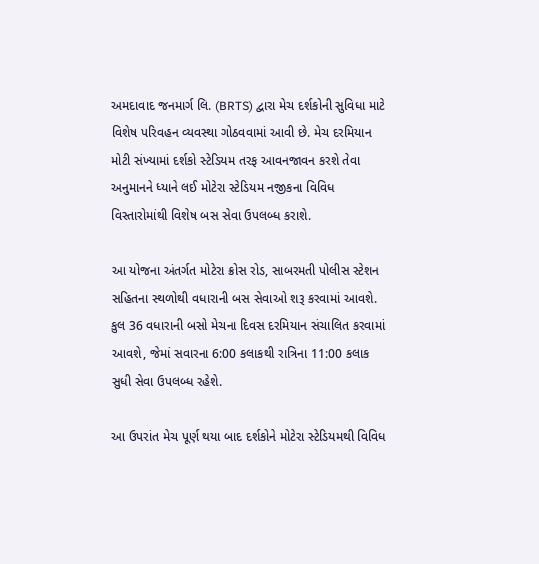અમદાવાદ જનમાર્ગ લિ. (BRTS) દ્વારા મેચ દર્શકોની સુવિધા માટે વિશેષ પરિવહન વ્યવસ્થા ગોઠવવામાં આવી છે. મેચ દરમિયાન મોટી સંખ્યામાં દર્શકો સ્ટેડિયમ તરફ આવનજાવન કરશે તેવા અનુમાનને ધ્યાને લઈ મોટેરા સ્ટેડિયમ નજીકના વિવિધ વિસ્તારોમાંથી વિશેષ બસ સેવા ઉપલબ્ધ કરાશે.

આ યોજના અંતર્ગત મોટેરા ક્રોસ રોડ, સાબરમતી પોલીસ સ્ટેશન સહિતના સ્થળોથી વધારાની બસ સેવાઓ શરૂ કરવામાં આવશે. કુલ 36 વધારાની બસો મેચના દિવસ દરમિયાન સંચાલિત કરવામાં આવશે, જેમાં સવારના 6:00 કલાકથી રાત્રિના 11:00 કલાક સુધી સેવા ઉપલબ્ધ રહેશે.

આ ઉપરાંત મેચ પૂર્ણ થયા બાદ દર્શકોને મોટેરા સ્ટેડિયમથી વિવિધ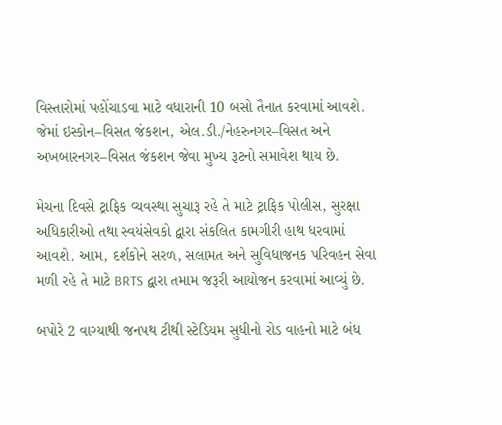વિસ્તારોમાં પહોંચાડવા માટે વધારાની 10 બસો તૈનાત કરવામાં આવશે. જેમાં ઇસ્કોન–વિસત જંકશન, એલ.ડી./નેહરુનગર–વિસત અને અખબારનગર–વિસત જંકશન જેવા મુખ્ય રૂટનો સમાવેશ થાય છે.

મેચના દિવસે ટ્રાફિક વ્યવસ્થા સુચારૂ રહે તે માટે ટ્રાફિક પોલીસ, સુરક્ષા અધિકારીઓ તથા સ્વયંસેવકો દ્વારા સંકલિત કામગીરી હાથ ધરવામાં આવશે. આમ, દર્શકોને સરળ, સલામત અને સુવિધાજનક પરિવહન સેવા મળી રહે તે માટે BRTS દ્વારા તમામ જરૂરી આયોજન કરવામાં આવ્યું છે.

બપોરે 2 વાગ્યાથી જનપથ ટીથી સ્ટેડિયમ સુધીનો રોડ વાહનો માટે બંધ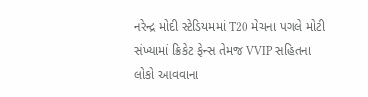નરેન્દ્ર મોદી સ્ટેડિયમમાં T20 મેચના પગલે મોટી સંખ્યામાં ક્રિકેટ ફેન્સ તેમજ VVIP સહિતના લોકો આવવાના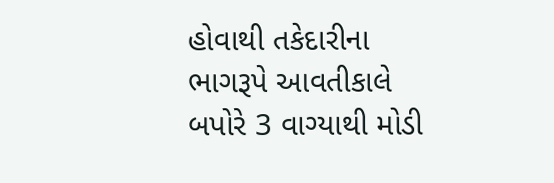હોવાથી તકેદારીના ભાગરૂપે આવતીકાલે બપોરે 3 વાગ્યાથી મોડી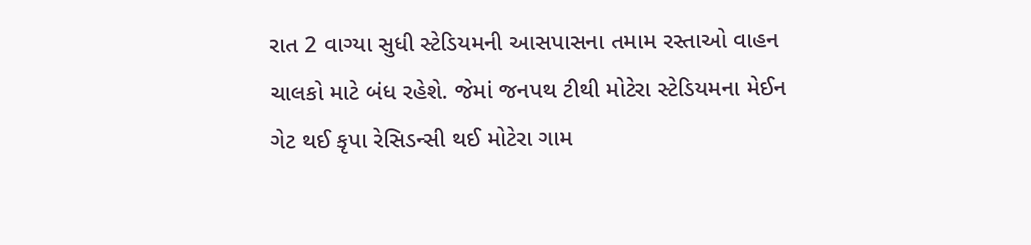રાત 2 વાગ્યા સુધી સ્ટેડિયમની આસપાસના તમામ રસ્તાઓ વાહન ચાલકો માટે બંધ રહેશે. જેમાં જનપથ ટીથી મોટેરા સ્ટેડિયમના મેઈન ગેટ થઈ કૃપા રેસિડન્સી થઈ મોટેરા ગામ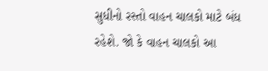સુધીનો રસ્તો વાહન ચાલકો માટે બંધ રહેશે. જો કે વાહન ચાલકો આ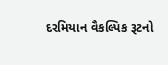દરમિયાન વૈકલ્પિક રૂટનો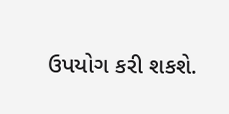ઉપયોગ કરી શકશે.